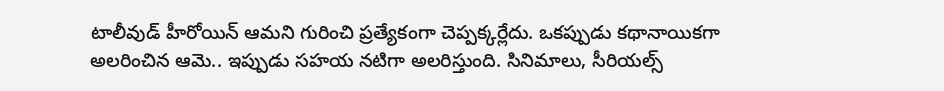టాలీవుడ్ హీరోయిన్ ఆమని గురించి ప్రత్యేకంగా చెప్పక్కర్లేదు. ఒకప్పుడు కథానాయికగా అలరించిన ఆమె.. ఇప్పుడు సహయ నటిగా అలరిస్తుంది. సినిమాలు, సీరియల్స్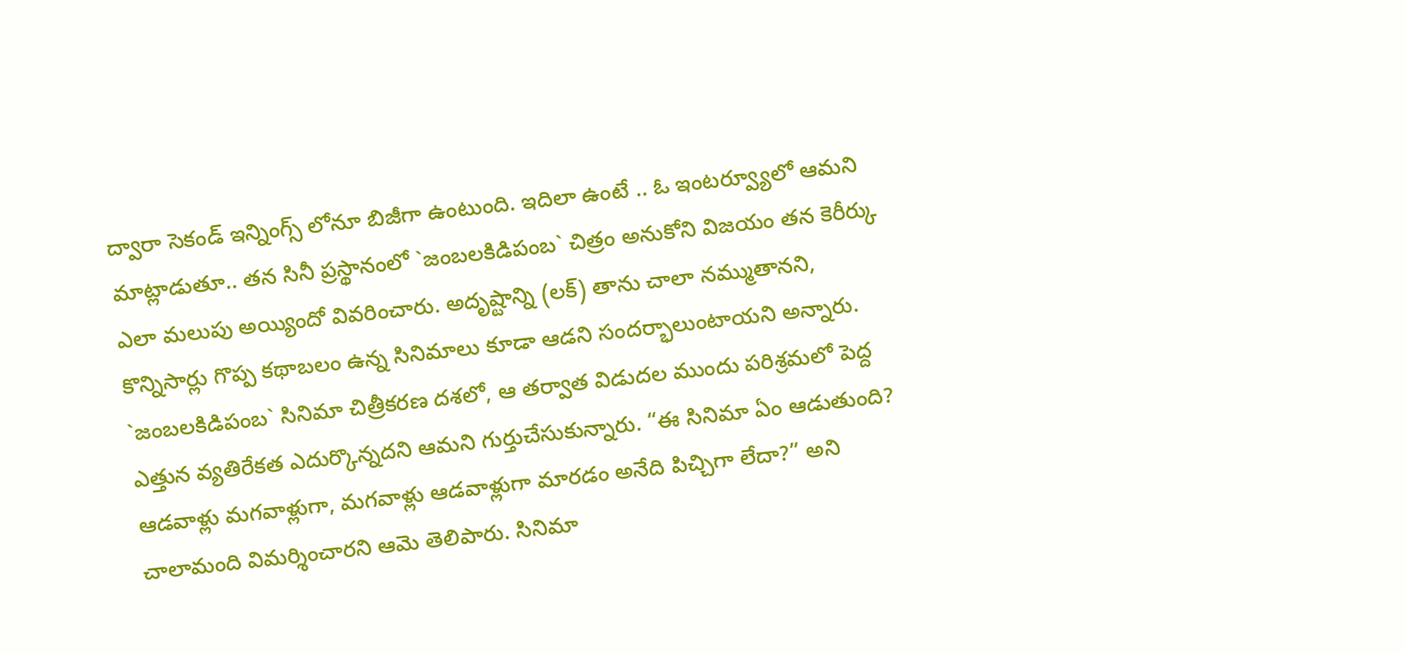ద్వారా సెకండ్ ఇన్నింగ్స్ లోనూ బిజీగా ఉంటుంది. ఇదిలా ఉంటే .. ఓ ఇంటర్వ్యూలో ఆమని మాట్లాడుతూ.. తన సినీ ప్రస్థానంలో `జంబలకిడిపంబ` చిత్రం అనుకోని విజయం తన కెరీర్కు ఎలా మలుపు అయ్యిందో వివరించారు. అదృష్టాన్ని (లక్) తాను చాలా నమ్ముతానని, కొన్నిసార్లు గొప్ప కథాబలం ఉన్న సినిమాలు కూడా ఆడని సందర్భాలుంటాయని అన్నారు. `జంబలకిడిపంబ` సినిమా చిత్రీకరణ దశలో, ఆ తర్వాత విడుదల ముందు పరిశ్రమలో పెద్ద ఎత్తున వ్యతిరేకత ఎదుర్కొన్నదని ఆమని గుర్తుచేసుకున్నారు. “ఈ సినిమా ఏం ఆడుతుంది? ఆడవాళ్లు మగవాళ్లుగా, మగవాళ్లు ఆడవాళ్లుగా మారడం అనేది పిచ్చిగా లేదా?” అని చాలామంది విమర్శించారని ఆమె తెలిపారు. సినిమా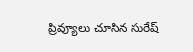ప్రివ్యూలు చూసిన సురేష్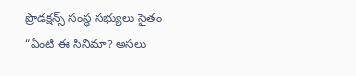ప్రొడక్షన్స్ సంస్థ సభ్యులు సైతం “ఏంటి ఈ సినిమా? అసలు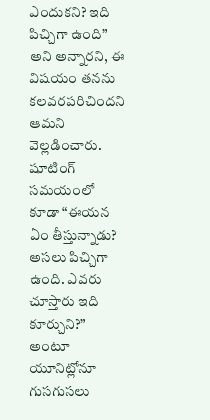ఎందుకని? ఇది పిచ్చిగా ఉంది” అని అన్నారని, ఈ విషయం తనను కలవరపరిచిందని ఆమని వెల్లడించారు. షూటింగ్ సమయంలో కూడా “ఈయన ఏం తీస్తున్నాడు? అసలు పిచ్చిగా ఉంది. ఎవరు చూస్తారు ఇది కూర్చుని?” అంటూ యూనిట్లోనూ గుసగుసలు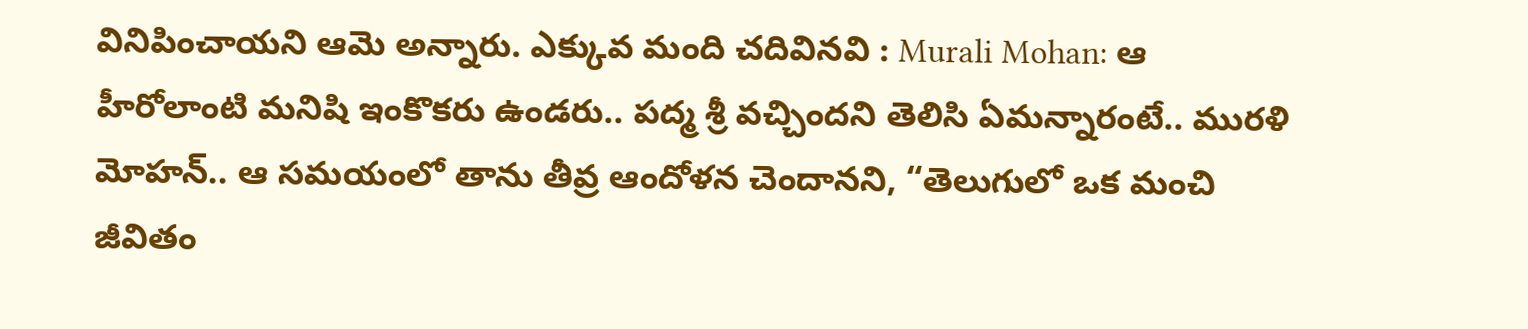వినిపించాయని ఆమె అన్నారు. ఎక్కువ మంది చదివినవి : Murali Mohan: ఆ హీరోలాంటి మనిషి ఇంకొకరు ఉండరు.. పద్మ శ్రీ వచ్చిందని తెలిసి ఏమన్నారంటే.. మురళి మోహన్.. ఆ సమయంలో తాను తీవ్ర ఆందోళన చెందానని, “తెలుగులో ఒక మంచి జీవితం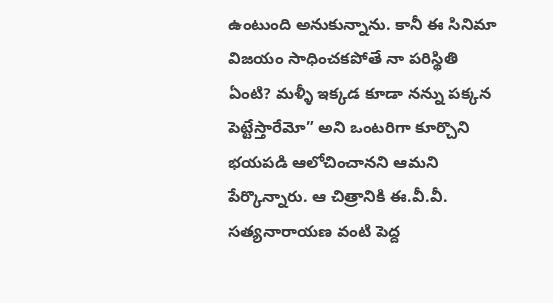ఉంటుంది అనుకున్నాను. కానీ ఈ సినిమా విజయం సాధించకపోతే నా పరిస్థితి ఏంటి? మళ్ళీ ఇక్కడ కూడా నన్ను పక్కన పెట్టేస్తారేమో” అని ఒంటరిగా కూర్చొని భయపడి ఆలోచించానని ఆమని పేర్కొన్నారు. ఆ చిత్రానికి ఈ.వీ.వీ. సత్యనారాయణ వంటి పెద్ద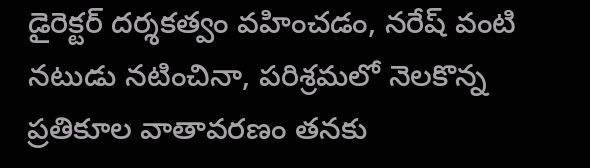డైరెక్టర్ దర్శకత్వం వహించడం, నరేష్ వంటి నటుడు నటించినా, పరిశ్రమలో నెలకొన్న ప్రతికూల వాతావరణం తనకు